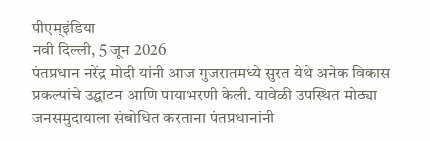पीएम्इंडिया
नवी दिल्ली, 5 जून 2026
पंतप्रधान नरेंद्र मोदी यांनी आज गुजरातमध्ये सुरत येथे अनेक विकास प्रकल्पांचे उद्घाटन आणि पायाभरणी केली. यावेळी उपस्थित मोठ्या जनसमुदायाला संबोधित करताना पंतप्रधानांनी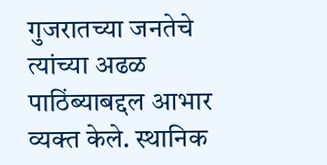गुजरातच्या जनतेचे त्यांच्या अढळ पाठिंब्याबद्दल आभार व्यक्त केले. स्थानिक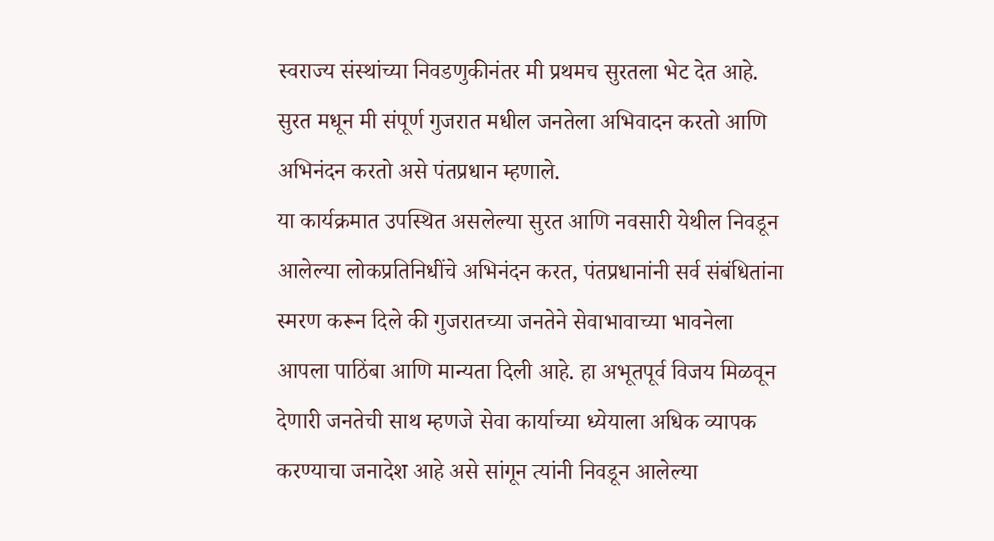स्वराज्य संस्थांच्या निवडणुकीनंतर मी प्रथमच सुरतला भेट देत आहे. सुरत मधून मी संपूर्ण गुजरात मधील जनतेला अभिवादन करतो आणि अभिनंदन करतो असे पंतप्रधान म्हणाले.
या कार्यक्रमात उपस्थित असलेल्या सुरत आणि नवसारी येथील निवडून आलेल्या लोकप्रतिनिधींचे अभिनंदन करत, पंतप्रधानांनी सर्व संबंधितांना स्मरण करून दिले की गुजरातच्या जनतेने सेवाभावाच्या भावनेला आपला पाठिंबा आणि मान्यता दिली आहे. हा अभूतपूर्व विजय मिळवून देणारी जनतेची साथ म्हणजे सेवा कार्याच्या ध्येयाला अधिक व्यापक करण्याचा जनादेश आहे असे सांगून त्यांनी निवडून आलेल्या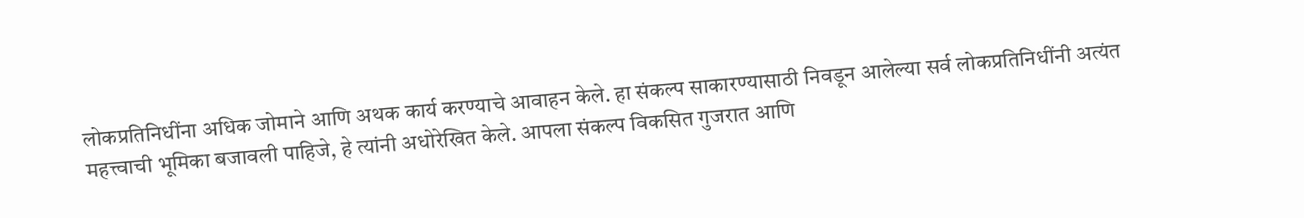लोकप्रतिनिधींना अधिक जोमाने आणि अथक कार्य करण्याचे आवाहन केले. हा संकल्प साकारण्यासाठी निवडून आलेल्या सर्व लोकप्रतिनिधींनी अत्यंत महत्त्वाची भूमिका बजावली पाहिजे, हे त्यांनी अधोरेखित केले. आपला संकल्प विकसित गुजरात आणि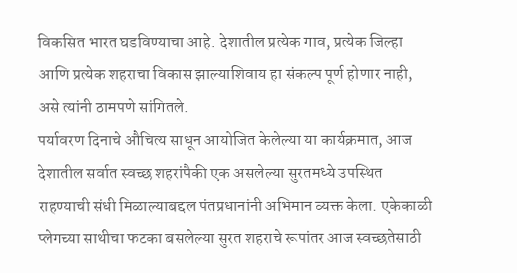विकसित भारत घडविण्याचा आहे. देशातील प्रत्येक गाव, प्रत्येक जिल्हा आणि प्रत्येक शहराचा विकास झाल्याशिवाय हा संकल्प पूर्ण होणार नाही, असे त्यांनी ठामपणे सांगितले.
पर्यावरण दिनाचे औचित्य साधून आयोजित केलेल्या या कार्यक्रमात, आज देशातील सर्वात स्वच्छ शहरांपैकी एक असलेल्या सुरतमध्ये उपस्थित राहण्याची संधी मिळाल्याबद्दल पंतप्रधानांनी अभिमान व्यक्त केला. एकेकाळी प्लेगच्या साथीचा फटका बसलेल्या सुरत शहराचे रूपांतर आज स्वच्छतेसाठी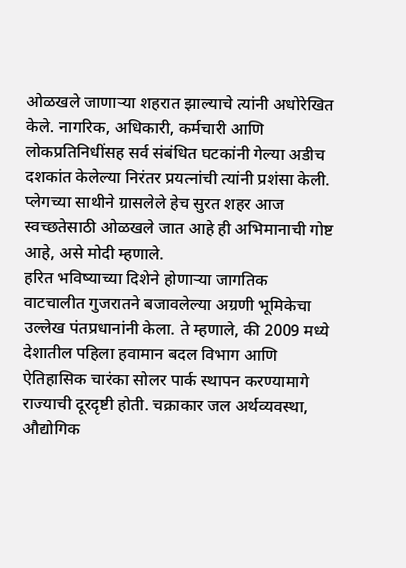ओळखले जाणाऱ्या शहरात झाल्याचे त्यांनी अधोरेखित केले. नागरिक, अधिकारी, कर्मचारी आणि लोकप्रतिनिधींसह सर्व संबंधित घटकांनी गेल्या अडीच दशकांत केलेल्या निरंतर प्रयत्नांची त्यांनी प्रशंसा केली. प्लेगच्या साथीने ग्रासलेले हेच सुरत शहर आज स्वच्छतेसाठी ओळखले जात आहे ही अभिमानाची गोष्ट आहे, असे मोदी म्हणाले.
हरित भविष्याच्या दिशेने होणाऱ्या जागतिक वाटचालीत गुजरातने बजावलेल्या अग्रणी भूमिकेचा उल्लेख पंतप्रधानांनी केला. ते म्हणाले, की 2009 मध्ये देशातील पहिला हवामान बदल विभाग आणि ऐतिहासिक चारंका सोलर पार्क स्थापन करण्यामागे राज्याची दूरदृष्टी होती. चक्राकार जल अर्थव्यवस्था, औद्योगिक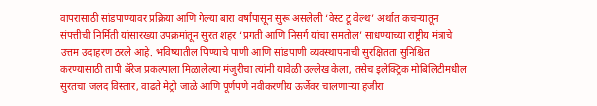वापरासाठी सांडपाण्यावर प्रक्रिया आणि गेल्या बारा वर्षांपासून सुरू असलेली ‘वेस्ट टू वेल्थ’ अर्थात कचऱ्यातून संपत्तीची निर्मिती यांसारख्या उपक्रमांतून सुरत शहर ‘प्रगती आणि निसर्ग यांचा समतोल’ साधण्याच्या राष्ट्रीय मंत्राचे उत्तम उदाहरण ठरले आहे. भविष्यातील पिण्याचे पाणी आणि सांडपाणी व्यवस्थापनाची सुरक्षितता सुनिश्चित करण्यासाठी तापी बॅरेज प्रकल्पाला मिळालेल्या मंजुरीचा त्यांनी यावेळी उल्लेख केला, तसेच इलेक्ट्रिक मोबिलिटीमधील सुरतचा जलद विस्तार, वाढते मेट्रो जाळे आणि पूर्णपणे नवीकरणीय ऊर्जेवर चालणाऱ्या हजीरा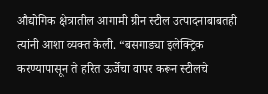औद्योगिक क्षेत्रातील आगामी ग्रीन स्टील उत्पादनाबाबतही त्यांनी आशा व्यक्त केली. “बसगाड्या इलेक्ट्रिक करण्यापासून ते हरित ऊर्जेचा वापर करून स्टीलचे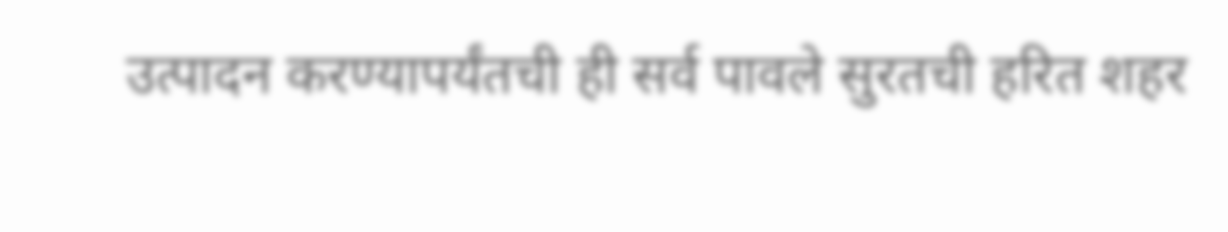उत्पादन करण्यापर्यंतची ही सर्व पावले सुरतची हरित शहर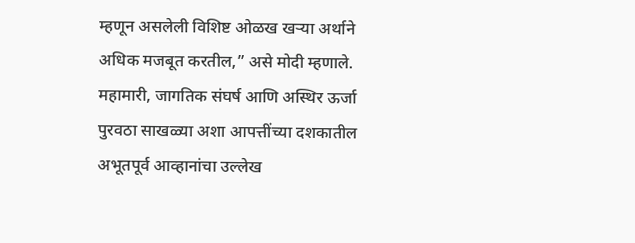म्हणून असलेली विशिष्ट ओळख खऱ्या अर्थाने अधिक मजबूत करतील,” असे मोदी म्हणाले.
महामारी, जागतिक संघर्ष आणि अस्थिर ऊर्जा पुरवठा साखळ्या अशा आपत्तींच्या दशकातील अभूतपूर्व आव्हानांचा उल्लेख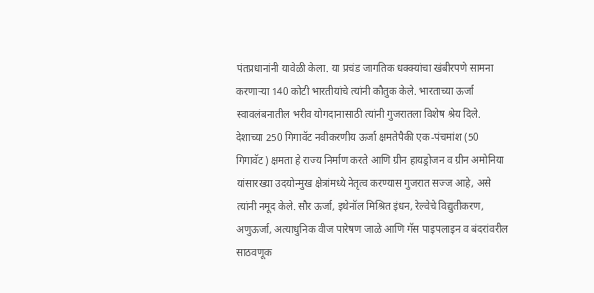पंतप्रधानांनी यावेळी केला. या प्रचंड जागतिक धक्क्यांचा खंबीरपणे सामना करणाऱ्या 140 कोटी भारतीयांचे त्यांनी कौतुक केले. भारताच्या ऊर्जा स्वावलंबनातील भरीव योगदानासाठी त्यांनी गुजरातला विशेष श्रेय दिले. देशाच्या 250 गिगावॅट नवीकरणीय ऊर्जा क्षमतेपैकी एक-पंचमांश (50 गिगावॅट) क्षमता हे राज्य निर्माण करते आणि ग्रीन हायड्रोजन व ग्रीन अमोनिया यांसारख्या उदयोन्मुख क्षेत्रांमध्ये नेतृत्व करण्यास गुजरात सज्ज आहे, असे त्यांनी नमूद केले. सौर ऊर्जा, इथेनॉल मिश्रित इंधन, रेल्वेचे विद्युतीकरण, अणुऊर्जा, अत्याधुनिक वीज पारेषण जाळे आणि गॅस पाइपलाइन व बंदरांवरील साठवणूक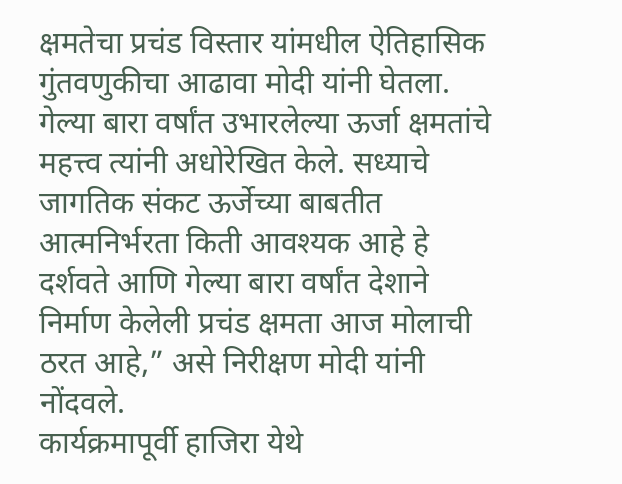क्षमतेचा प्रचंड विस्तार यांमधील ऐतिहासिक गुंतवणुकीचा आढावा मोदी यांनी घेतला. गेल्या बारा वर्षांत उभारलेल्या ऊर्जा क्षमतांचे महत्त्व त्यांनी अधोरेखित केले. सध्याचे जागतिक संकट ऊर्जेच्या बाबतीत आत्मनिर्भरता किती आवश्यक आहे हे दर्शवते आणि गेल्या बारा वर्षांत देशाने निर्माण केलेली प्रचंड क्षमता आज मोलाची ठरत आहे,” असे निरीक्षण मोदी यांनी नोंदवले.
कार्यक्रमापूर्वी हाजिरा येथे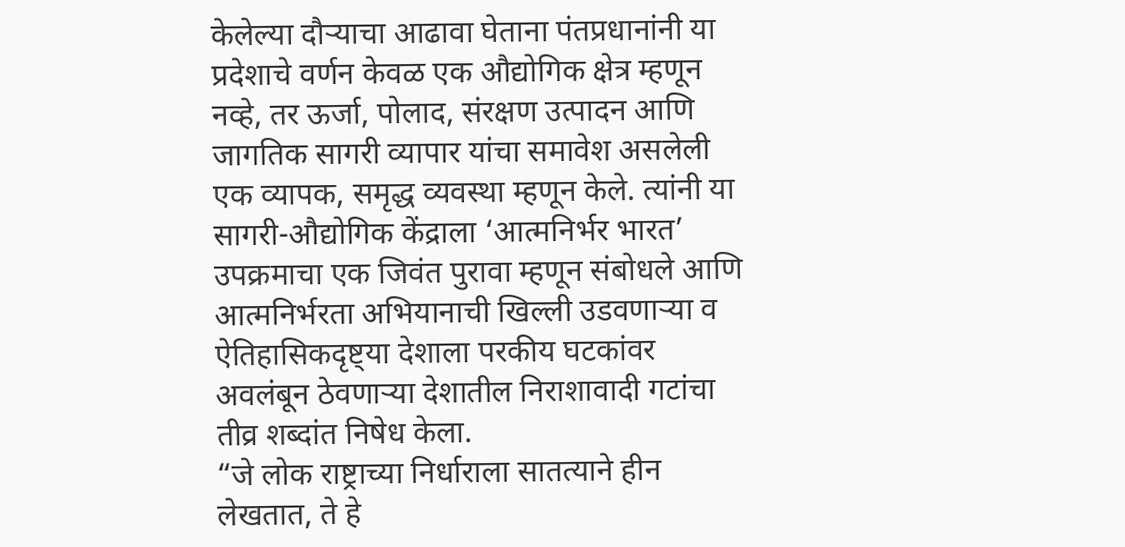केलेल्या दौऱ्याचा आढावा घेताना पंतप्रधानांनी या प्रदेशाचे वर्णन केवळ एक औद्योगिक क्षेत्र म्हणून नव्हे, तर ऊर्जा, पोलाद, संरक्षण उत्पादन आणि जागतिक सागरी व्यापार यांचा समावेश असलेली एक व्यापक, समृद्ध व्यवस्था म्हणून केले. त्यांनी या सागरी-औद्योगिक केंद्राला ‘आत्मनिर्भर भारत’ उपक्रमाचा एक जिवंत पुरावा म्हणून संबोधले आणि आत्मनिर्भरता अभियानाची खिल्ली उडवणाऱ्या व ऐतिहासिकदृष्ट्या देशाला परकीय घटकांवर अवलंबून ठेवणाऱ्या देशातील निराशावादी गटांचा तीव्र शब्दांत निषेध केला.
“जे लोक राष्ट्राच्या निर्धाराला सातत्याने हीन लेखतात, ते हे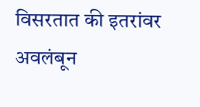विसरतात की इतरांवर अवलंबून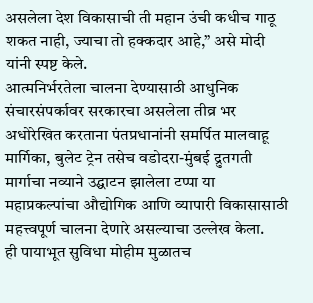असलेला देश विकासाची ती महान उंची कधीच गाठू शकत नाही, ज्याचा तो हक्कदार आहे,” असे मोदी यांनी स्पष्ट केले.
आत्मनिर्भरतेला चालना देण्यासाठी आधुनिक संचारसंपर्कावर सरकारचा असलेला तीव्र भर अधोरेखित करताना पंतप्रधानांनी समर्पित मालवाहू मार्गिका, बुलेट ट्रेन तसेच वडोदरा-मुंबई द्रुतगती मार्गाचा नव्याने उद्घाटन झालेला टप्पा या महाप्रकल्पांचा औद्योगिक आणि व्यापारी विकासासाठी महत्त्वपूर्ण चालना देणारे असल्याचा उल्लेख केला.
ही पायाभूत सुविधा मोहीम मुळातच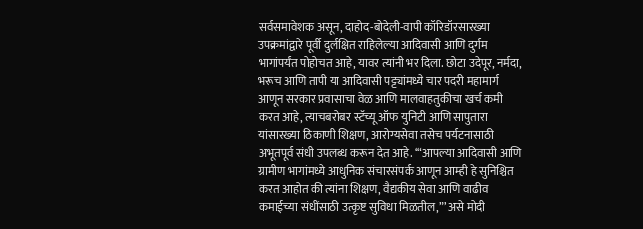सर्वसमावेशक असून, दाहोद-बोदेली-वापी कॉरिडॉरसारख्या उपक्रमांद्वारे पूर्वी दुर्लक्षित राहिलेल्या आदिवासी आणि दुर्गम भागांपर्यंत पोहोचत आहे, यावर त्यांनी भर दिला. छोटा उदेपूर, नर्मदा, भरूच आणि तापी या आदिवासी पट्ट्यांमध्ये चार पदरी महामार्ग आणून सरकार प्रवासाचा वेळ आणि मालवाहतुकीचा खर्च कमी करत आहे, त्याचबरोबर स्टॅच्यू ऑफ युनिटी आणि सापुतारा यांसारख्या ठिकाणी शिक्षण, आरोग्यसेवा तसेच पर्यटनासाठी अभूतपूर्व संधी उपलब्ध करून देत आहे. ‘“आपल्या आदिवासी आणि ग्रामीण भागांमध्ये आधुनिक संचारसंपर्क आणून आम्ही हे सुनिश्चित करत आहोत की त्यांना शिक्षण, वैद्यकीय सेवा आणि वाढीव कमाईच्या संधींसाठी उत्कृष्ट सुविधा मिळतील,”’ असे मोदी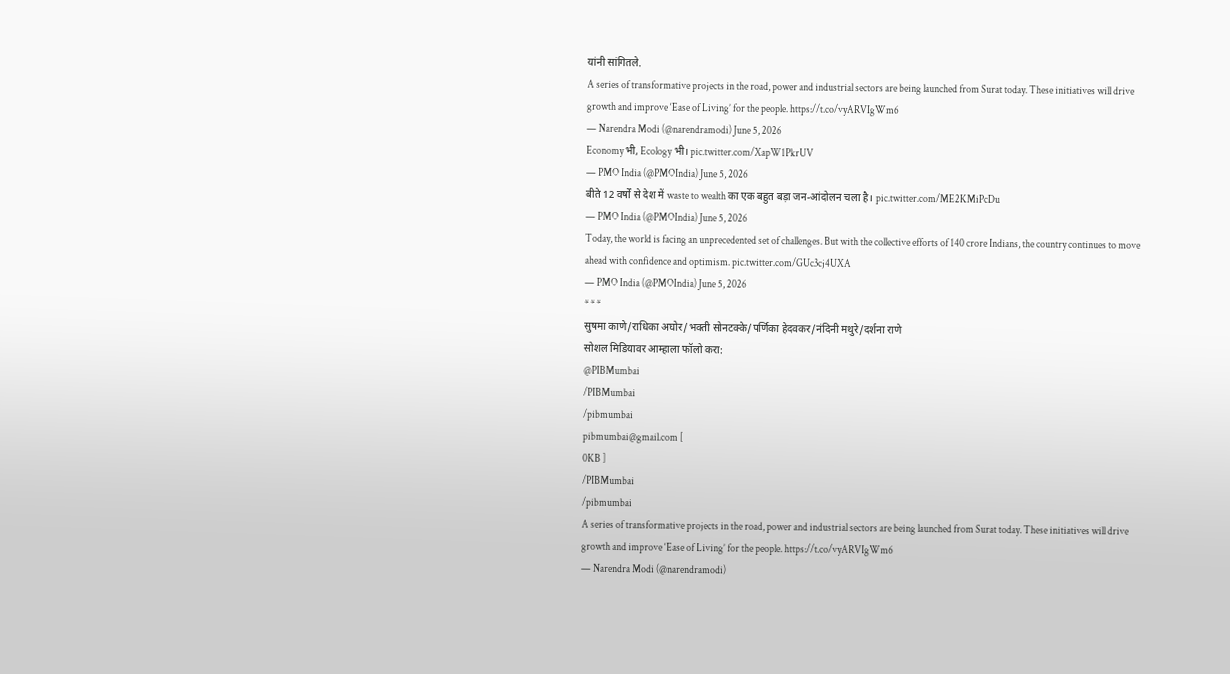यांनी सांगितले.
A series of transformative projects in the road, power and industrial sectors are being launched from Surat today. These initiatives will drive growth and improve ‘Ease of Living’ for the people. https://t.co/vyARVIgWm6
— Narendra Modi (@narendramodi) June 5, 2026
Economy भी, Ecology भी। pic.twitter.com/XapW1PkrUV
— PMO India (@PMOIndia) June 5, 2026
बीते 12 वर्षों से देश में waste to wealth का एक बहुत बड़ा जन-आंदोलन चला है। pic.twitter.com/ME2KMiPcDu
— PMO India (@PMOIndia) June 5, 2026
Today, the world is facing an unprecedented set of challenges. But with the collective efforts of 140 crore Indians, the country continues to move ahead with confidence and optimism. pic.twitter.com/GUc3cj4UXA
— PMO India (@PMOIndia) June 5, 2026
* * *
सुषमा काणे/राधिका अघोर/भक्ती सोनटक्के/पर्णिका हेदवकर/नंदिनी मथुरे/दर्शना राणे
सोशल मिडियावर आम्हाला फॉलो करा:
@PIBMumbai
/PIBMumbai
/pibmumbai
pibmumbai@gmail.com [
0KB ]
/PIBMumbai
/pibmumbai
A series of transformative projects in the road, power and industrial sectors are being launched from Surat today. These initiatives will drive growth and improve ‘Ease of Living’ for the people. https://t.co/vyARVIgWm6
— Narendra Modi (@narendramodi)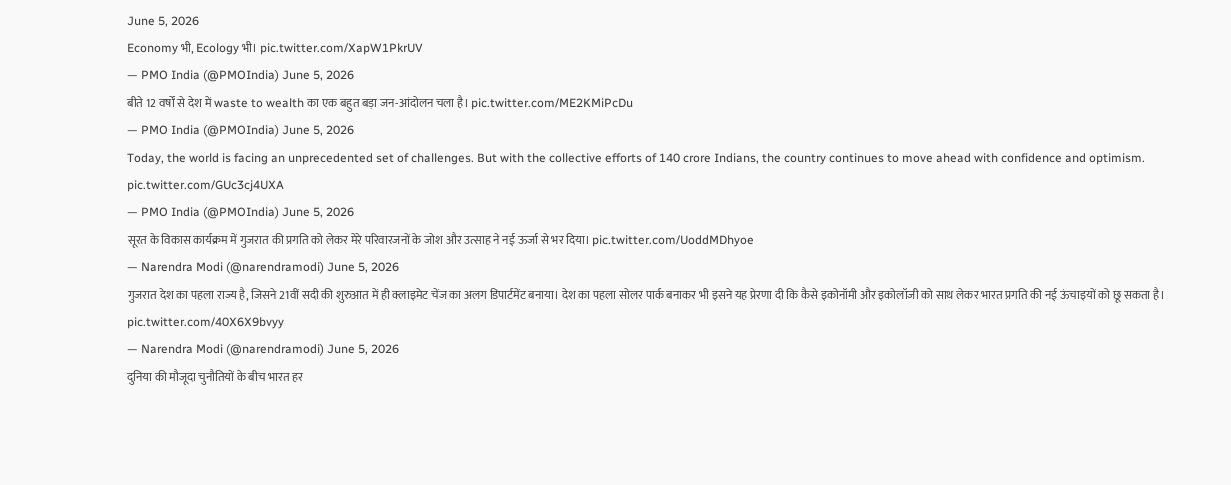June 5, 2026
Economy भी, Ecology भी। pic.twitter.com/XapW1PkrUV
— PMO India (@PMOIndia) June 5, 2026
बीते 12 वर्षों से देश में waste to wealth का एक बहुत बड़ा जन-आंदोलन चला है। pic.twitter.com/ME2KMiPcDu
— PMO India (@PMOIndia) June 5, 2026
Today, the world is facing an unprecedented set of challenges. But with the collective efforts of 140 crore Indians, the country continues to move ahead with confidence and optimism. pic.twitter.com/GUc3cj4UXA
— PMO India (@PMOIndia) June 5, 2026
सूरत के विकास कार्यक्रम में गुजरात की प्रगति को लेकर मेरे परिवारजनों के जोश और उत्साह ने नई ऊर्जा से भर दिया। pic.twitter.com/UoddMDhyoe
— Narendra Modi (@narendramodi) June 5, 2026
गुजरात देश का पहला राज्य है, जिसने 21वीं सदी की शुरुआत में ही क्लाइमेट चेंज का अलग डिपार्टमेंट बनाया। देश का पहला सोलर पार्क बनाकर भी इसने यह प्रेरणा दी कि कैसे इकोनॉमी और इकोलॉजी को साथ लेकर भारत प्रगति की नई ऊंचाइयों को छू सकता है। pic.twitter.com/40X6X9bvyy
— Narendra Modi (@narendramodi) June 5, 2026
दुनिया की मौजूदा चुनौतियों के बीच भारत हर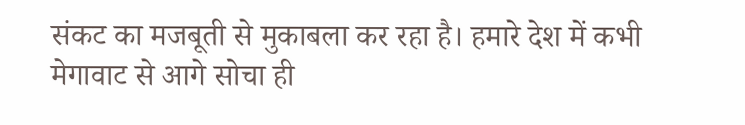संकट का मजबूती से मुकाबला कर रहा है। हमारे देश में कभी मेगावाट से आगे सोचा ही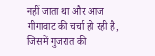नहीं जाता था और आज गीगावाट की चर्चा हो रही है, जिसमें गुजरात की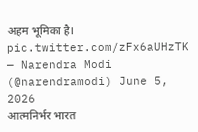अहम भूमिका है। pic.twitter.com/zFx6aUHzTK
— Narendra Modi (@narendramodi) June 5, 2026
आत्मनिर्भर भारत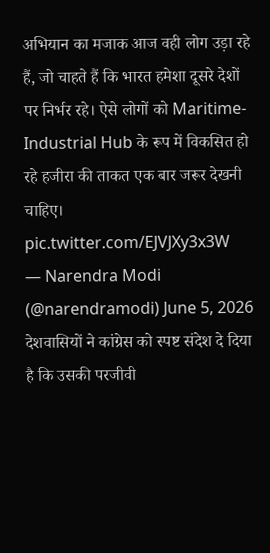अभियान का मजाक आज वही लोग उड़ा रहे हैं, जो चाहते हैं कि भारत हमेशा दूसरे देशों पर निर्भर रहे। ऐसे लोगों को Maritime-Industrial Hub के रूप में विकसित हो रहे हजीरा की ताकत एक बार जरूर देखनी चाहिए। pic.twitter.com/EJVJXy3x3W
— Narendra Modi (@narendramodi) June 5, 2026
देशवासियों ने कांग्रेस को स्पष्ट संदेश दे दिया है कि उसकी परजीवी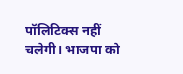पॉलिटिक्स नहीं चलेगी। भाजपा को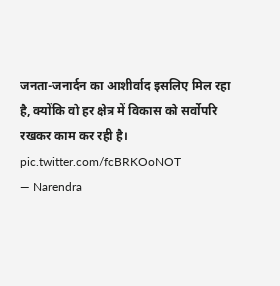जनता-जनार्दन का आशीर्वाद इसलिए मिल रहा है, क्योंकि वो हर क्षेत्र में विकास को सर्वोपरि रखकर काम कर रही है। pic.twitter.com/fcBRKOoNOT
— Narendra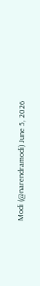Modi (@narendramodi) June 5, 2026